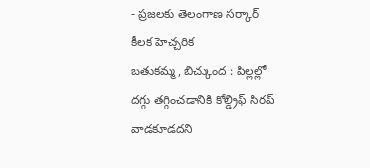- ప్రజలకు తెలంగాణ సర్కార్ కీలక హెచ్చరిక
బతుకమ్మ, బిచ్కుంద : పిల్లల్లో దగ్గు తగ్గించడానికి కోల్డ్రిఫ్ సిరప్ వాడకూడదని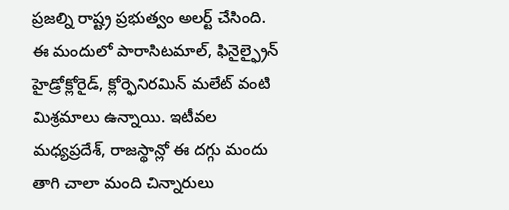ప్రజల్ని రాష్ట్ర ప్రభుత్వం అలర్ట్ చేసింది. ఈ మందులో పారాసిటమాల్, ఫినైల్ఫ్రైన్ హైడ్రోక్లోరైడ్, క్లోర్ఫెనిరమిన్ మలేట్ వంటి మిశ్రమాలు ఉన్నాయి. ఇటీవల మధ్యప్రదేశ్, రాజస్థాన్లో ఈ దగ్గు మందు తాగి చాలా మంది చిన్నారులు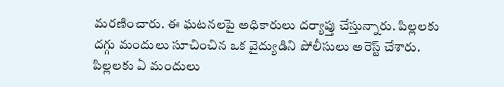మరణించారు. ఈ ఘటనలపై అధికారులు దర్యాప్తు చేస్తున్నారు. పిల్లలకు దగ్గు మందులు సూచించిన ఒక వైద్యుడిని పోలీసులు అరెస్ట్ చేశారు. పిల్లలకు ఏ మందులు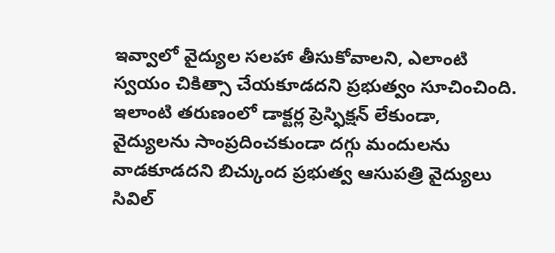ఇవ్వాలో వైద్యుల సలహా తీసుకోవాలని, ఎలాంటి స్వయం చికిత్సా చేయకూడదని ప్రభుత్వం సూచించింది. ఇలాంటి తరుణంలో డాక్టర్ల ప్రెస్ఫిక్షన్ లేకుండా, వైద్యులను సాంప్రదించకుండా దగ్గు మందులను వాడకూడదని బిచ్కుంద ప్రభుత్వ ఆసుపత్రి వైద్యులు సివిల్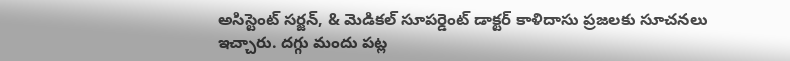అసిస్టెంట్ సర్జన్, & మెడికల్ సూపర్డెంట్ డాక్టర్ కాళిదాసు ప్రజలకు సూచనలు ఇచ్చారు. దగ్గు మందు పట్ల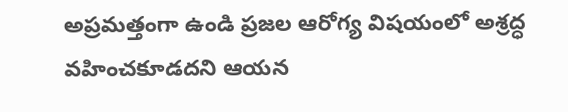అప్రమత్తంగా ఉండి ప్రజల ఆరోగ్య విషయంలో అశ్రద్ధ వహించకూడదని ఆయన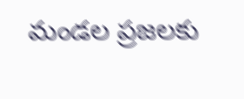మండల ప్రజలకు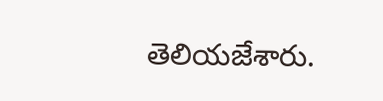తెలియజేశారు.